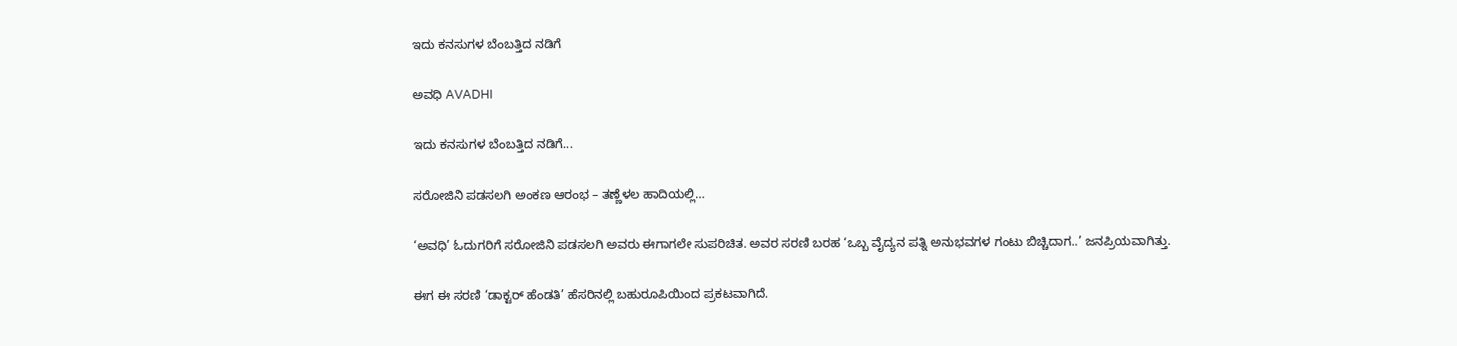ಇದು ಕನಸುಗಳ ಬೆಂಬತ್ತಿದ ನಡಿಗೆ‍

ಅವಧಿ AVADHI

ಇದು ಕನಸುಗಳ ಬೆಂಬತ್ತಿದ ನಡಿಗೆ...

ಸರೋಜಿನಿ ಪಡಸಲಗಿ ಅಂಕಣ ಆರಂಭ – ತಣ್ಣೆಳಲ ಹಾದಿಯಲ್ಲಿ…

‘ಅವಧಿ’ ಓದುಗರಿಗೆ ಸರೋಜಿನಿ ಪಡಸಲಗಿ ಅವರು ಈಗಾಗಲೇ ಸುಪರಿಚಿತ. ಅವರ ಸರಣಿ ಬರಹ ‘ಒಬ್ಬ ವೈದ್ಯನ ಪತ್ನಿ ಅನುಭವಗಳ ಗಂಟು ಬಿಚ್ಚಿದಾಗ..’ ಜನಪ್ರಿಯವಾಗಿತ್ತು.

ಈಗ ಈ ಸರಣಿ ‘ಡಾಕ್ಟರ್ ಹೆಂಡತಿ’ ಹೆಸರಿನಲ್ಲಿ ಬಹುರೂಪಿಯಿಂದ ಪ್ರಕಟವಾಗಿದೆ.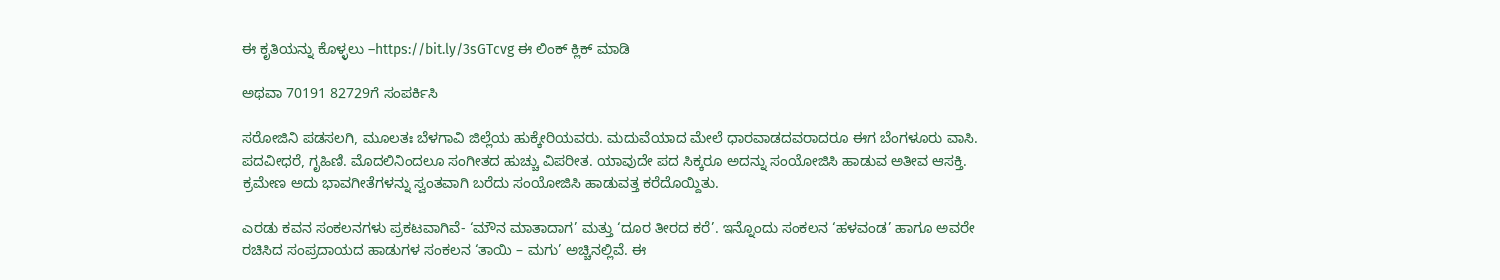ಈ ಕೃತಿಯನ್ನು ಕೊಳ್ಳಲು –https://bit.ly/3sGTcvg ಈ ಲಿಂಕ್ ಕ್ಲಿಕ್ ಮಾಡಿ

ಅಥವಾ 70191 82729ಗೆ ಸಂಪರ್ಕಿಸಿ

ಸರೋಜಿನಿ ಪಡಸಲಗಿ, ಮೂಲತಃ ಬೆಳಗಾವಿ ಜಿಲ್ಲೆಯ ಹುಕ್ಕೇರಿಯವರು. ಮದುವೆಯಾದ ಮೇಲೆ ಧಾರವಾಡದವರಾದರೂ ಈಗ ಬೆಂಗಳೂರು ವಾಸಿ. ಪದವೀಧರೆ, ಗೃಹಿಣಿ. ಮೊದಲಿನಿಂದಲೂ ಸಂಗೀತದ ಹುಚ್ಚು ವಿಪರೀತ. ಯಾವುದೇ ಪದ ಸಿಕ್ಕರೂ ಅದನ್ನು ಸಂಯೋಜಿಸಿ ಹಾಡುವ ಅತೀವ ಆಸಕ್ತಿ. ಕ್ರಮೇಣ ಅದು ಭಾವಗೀತೆಗಳನ್ನು ಸ್ವಂತವಾಗಿ ಬರೆದು ಸಂಯೋಜಿಸಿ ಹಾಡುವತ್ತ ಕರೆದೊಯ್ದಿತು.

ಎರಡು ಕವನ ಸಂಕಲನಗಳು ಪ್ರಕಟವಾಗಿವೆ- ‘ಮೌನ ಮಾತಾದಾಗ’ ಮತ್ತು ‘ದೂರ ತೀರದ ಕರೆ’. ಇನ್ನೊಂದು ಸಂಕಲನ ‘ಹಳವಂಡ’ ಹಾಗೂ ಅವರೇ ರಚಿಸಿದ ಸಂಪ್ರದಾಯದ ಹಾಡುಗಳ ಸಂಕಲನ ‘ತಾಯಿ – ಮಗು’ ಅಚ್ಚಿನಲ್ಲಿವೆ. ಈ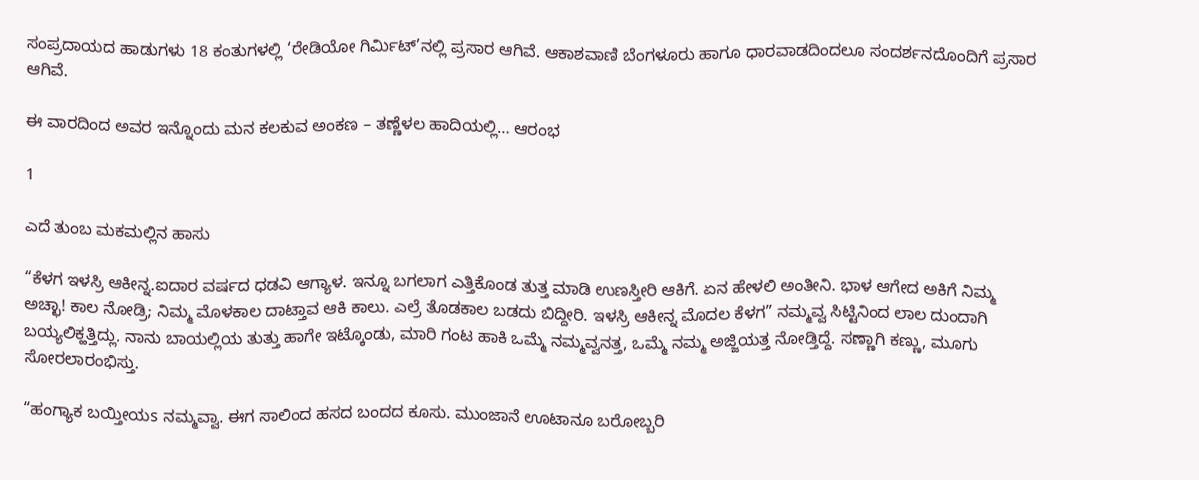ಸಂಪ್ರದಾಯದ ಹಾಡುಗಳು 18 ಕಂತುಗಳಲ್ಲಿ ‘ರೇಡಿಯೋ ಗಿರ್ಮಿಟ್’ನಲ್ಲಿ ಪ್ರಸಾರ ಆಗಿವೆ. ಆಕಾಶವಾಣಿ ಬೆಂಗಳೂರು ಹಾಗೂ ಧಾರವಾಡದಿಂದಲೂ ಸಂದರ್ಶನದೊಂದಿಗೆ ಪ್ರಸಾರ ಆಗಿವೆ.

ಈ ವಾರದಿಂದ ಅವರ ಇನ್ನೊಂದು ಮನ ಕಲಕುವ ಅಂಕಣ – ತಣ್ಣೆಳಲ ಹಾದಿಯಲ್ಲಿ… ಆರಂಭ

1

ಎದೆ ತುಂಬ ಮಕಮಲ್ಲಿನ ಹಾಸು

“ಕೆಳಗ ಇಳಸ್ರಿ ಆಕೀನ್ನ.ಐದಾರ ವರ್ಷದ ಧಡವಿ ಆಗ್ಯಾಳ. ಇನ್ನೂ ಬಗಲಾಗ ಎತ್ತಿಕೊಂಡ ತುತ್ತ ಮಾಡಿ ಉಣಸ್ತೀರಿ ಆಕಿಗೆ. ಏನ ಹೇಳಲಿ ಅಂತೀನಿ. ಭಾಳ ಆಗೇದ ಅಕಿಗೆ ನಿಮ್ಮ ಅಚ್ಛಾ! ಕಾಲ ನೋಡ್ರಿ; ನಿಮ್ಮ ಮೊಳಕಾಲ ದಾಟ್ತಾವ ಆಕಿ ಕಾಲು. ಎಲ್ರೆ ತೊಡಕಾಲ ಬಡದು ಬಿದ್ದೀರಿ. ಇಳಸ್ರಿ ಆಕೀನ್ನ ಮೊದಲ ಕೆಳಗ” ನಮ್ಮವ್ವ ಸಿಟ್ಟಿನಿಂದ ಲಾಲ ದುಂದಾಗಿ ಬಯ್ಯಲಿಕ್ಹತ್ತಿದ್ಲು. ನಾನು ಬಾಯಲ್ಲಿಯ ತುತ್ತು ಹಾಗೇ ಇಟ್ಕೊಂಡು, ಮಾರಿ ಗಂಟ ಹಾಕಿ ಒಮ್ಮೆ ನಮ್ಮವ್ವನತ್ತ, ಒಮ್ಮೆ ನಮ್ಮ ಅಜ್ಜಿಯತ್ತ ನೋಡ್ತಿದ್ದೆ. ಸಣ್ಣಾಗಿ ಕಣ್ಣು, ಮೂಗು ಸೋರಲಾರಂಭಿಸ್ತು.

“ಹಂಗ್ಯಾಕ ಬಯ್ತೀಯs ನಮ್ಮವ್ವಾ. ಈಗ ಸಾಲಿಂದ ಹಸದ ಬಂದದ ಕೂಸು. ಮುಂಜಾನೆ ಊಟಾನೂ ಬರೋಬ್ಬರಿ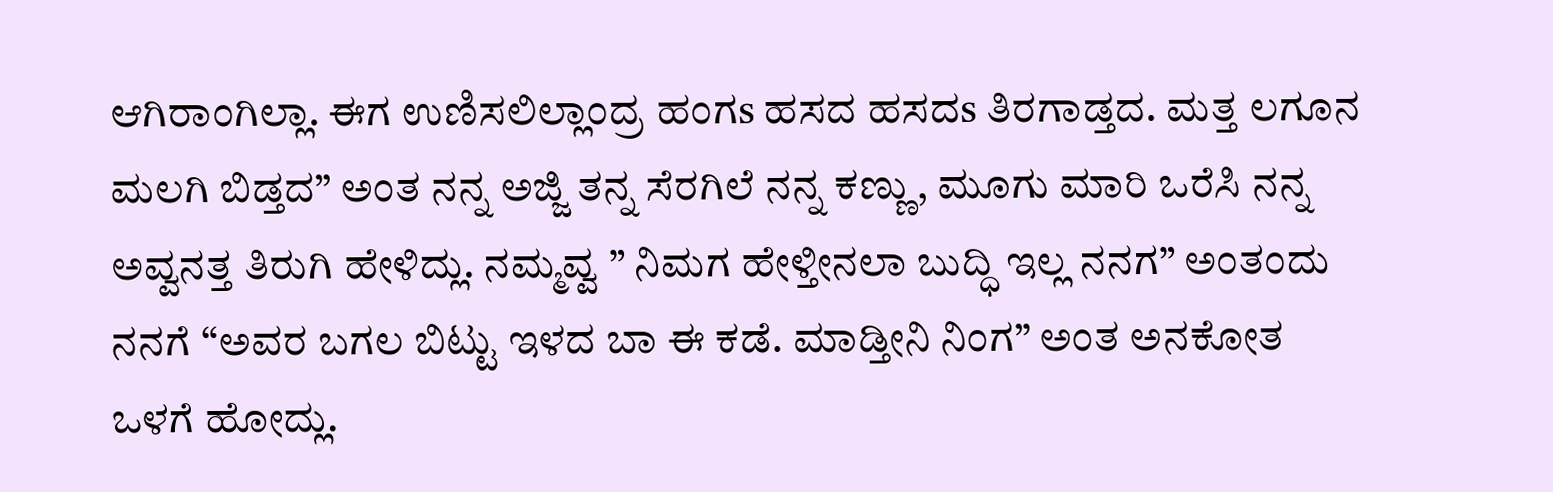ಆಗಿರಾಂಗಿಲ್ಲಾ. ಈಗ ಉಣಿಸಲಿಲ್ಲಾಂದ್ರ ಹಂಗs ಹಸದ ಹಸದs ತಿರಗಾಡ್ತದ. ಮತ್ತ ಲಗೂನ ಮಲಗಿ ಬಿಡ್ತದ” ಅಂತ ನನ್ನ ಅಜ್ಜಿ ತನ್ನ ಸೆರಗಿಲೆ ನನ್ನ ಕಣ್ಣು, ಮೂಗು ಮಾರಿ ಒರೆಸಿ ನನ್ನ ಅವ್ವನತ್ತ ತಿರುಗಿ ಹೇಳಿದ್ಲು. ನಮ್ಮವ್ವ ” ನಿಮಗ ಹೇಳ್ತೀನಲಾ ಬುದ್ಧಿ ಇಲ್ಲ ನನಗ” ಅಂತಂದು ನನಗೆ “ಅವರ ಬಗಲ ಬಿಟ್ಟು ಇಳದ ಬಾ ಈ ಕಡೆ. ಮಾಡ್ತೀನಿ ನಿಂಗ” ಅಂತ ಅನಕೋತ ಒಳಗೆ ಹೋದ್ಲು.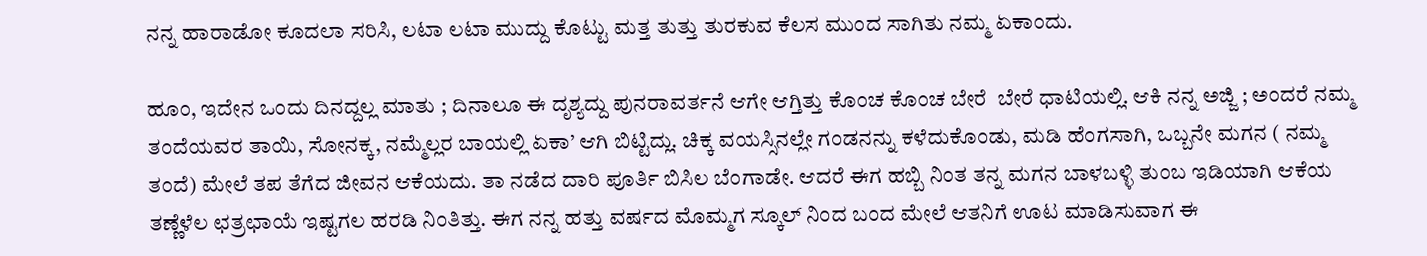ನನ್ನ ಹಾರಾಡೋ ಕೂದಲಾ ಸರಿಸಿ, ಲಟಾ ಲಟಾ ಮುದ್ದು ಕೊಟ್ಟು ಮತ್ತ ತುತ್ತು ತುರಕುವ ಕೆಲಸ ಮುಂದ ಸಾಗಿತು ನಮ್ಮ ಏಕಾಂದು.

ಹೂಂ, ಇದೇನ ಒಂದು ದಿನದ್ದಲ್ಲ ಮಾತು ; ದಿನಾಲೂ ಈ ದೃಶ್ಯದ್ದು ಪುನರಾವರ್ತನೆ ಆಗೇ ಆಗ್ತಿತ್ತು ಕೊಂಚ ಕೊಂಚ ಬೇರೆ ‌‌ ಬೇರೆ ಧಾಟಿಯಲ್ಲಿ. ಆಕಿ ನನ್ನ ಅಜ್ಜಿ ; ಅಂದರೆ ನಮ್ಮ ತಂದೆಯವರ ತಾಯಿ, ಸೋನಕ್ಕ, ನಮ್ಮೆಲ್ಲರ ಬಾಯಲ್ಲಿ ‌‌ಏಕಾ’ ಆಗಿ ಬಿಟ್ಟಿದ್ಲು. ಚಿಕ್ಕ ವಯಸ್ಸಿನಲ್ಲೇ ಗಂಡನನ್ನು ಕಳೆದುಕೊಂಡು, ಮಡಿ ಹೆಂಗಸಾಗಿ, ಒಬ್ಬನೇ ಮಗನ ( ನಮ್ಮ ತಂದೆ) ಮೇಲೆ ತಪ ತೆಗೆದ ಜೀವನ ಆಕೆಯದು. ತಾ ನಡೆದ ದಾರಿ ಪೂರ್ತಿ ಬಿಸಿಲ ಬೆಂಗಾಡೇ. ಆದರೆ ಈಗ ಹಬ್ಬಿ ನಿಂತ ತನ್ನ ಮಗನ ಬಾಳಬಳ್ಳಿ ತುಂಬ ಇಡಿಯಾಗಿ ಆಕೆಯ ತಣ್ಣೆಳೆಲ ಛತ್ರಛಾಯೆ ಇಷ್ಟಗಲ ಹರಡಿ ನಿಂತಿತ್ತು. ಈಗ ನನ್ನ ಹತ್ತು ವರ್ಷದ ಮೊಮ್ಮಗ ಸ್ಕೂಲ್ ನಿಂದ ಬಂದ ಮೇಲೆ ಆತನಿಗೆ ಊಟ ಮಾಡಿಸುವಾಗ ಈ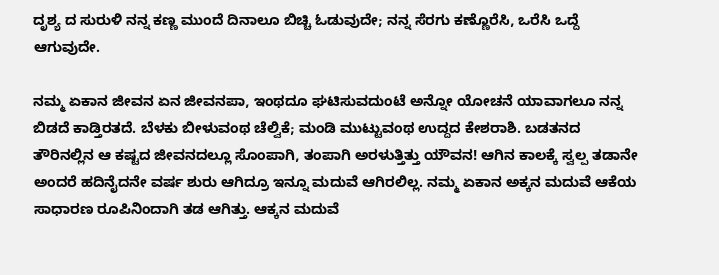ದೃಶ್ಯ ದ ಸುರುಳಿ ನನ್ನ ಕಣ್ಣ ಮುಂದೆ ದಿನಾಲೂ ಬಿಚ್ಚಿ ಓಡುವುದೇ; ನನ್ನ ಸೆರಗು ಕಣ್ಣೊರೆಸಿ, ಒರೆಸಿ ಒದ್ದೆ ಆಗುವುದೇ.

ನಮ್ಮ ಏಕಾನ ಜೀವನ ಏನ ಜೀವನಪಾ, ಇಂಥದೂ ಘಟಿಸುವದುಂಟೆ ಅನ್ನೋ ಯೋಚನೆ ಯಾವಾಗಲೂ ನನ್ನ ಬಿಡದೆ ಕಾಡ್ತಿರತದೆ. ಬೆಳಕು ಬೀಳುವಂಥ ಚೆಲ್ವಿಕೆ; ಮಂಡಿ ಮುಟ್ಟುವಂಥ ಉದ್ದದ ಕೇಶರಾಶಿ. ಬಡತನದ ತೌರಿನಲ್ಲಿನ ಆ ಕಷ್ಟದ ಜೀವನದಲ್ಲೂ ಸೊಂಪಾಗಿ, ತಂಪಾಗಿ ಅರಳುತ್ತಿತ್ತು ಯೌವನ! ಆಗಿನ ಕಾಲಕ್ಕೆ ಸ್ವಲ್ಪ ತಡಾನೇ ಅಂದರೆ ಹದಿನೈದನೇ ವರ್ಷ ಶುರು ಆಗಿದ್ರೂ ಇನ್ನೂ ಮದುವೆ ಆಗಿರಲಿಲ್ಲ. ನಮ್ಮ ಏಕಾನ ಅಕ್ಕನ ಮದುವೆ ಆಕೆಯ ಸಾಧಾರಣ ರೂಪಿನಿಂದಾಗಿ ತಡ ಆಗಿತ್ತು. ಆಕ್ಕನ ಮದುವೆ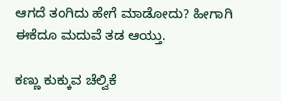ಆಗದೆ ತಂಗಿದು ಹೇಗೆ ಮಾಡೋದು? ಹೀಗಾಗಿ ಈಕೆದೂ ಮದುವೆ ತಡ ಆಯ್ತು.

ಕಣ್ಣು ಕುಕ್ಕುವ ಚೆಲ್ವಿಕೆ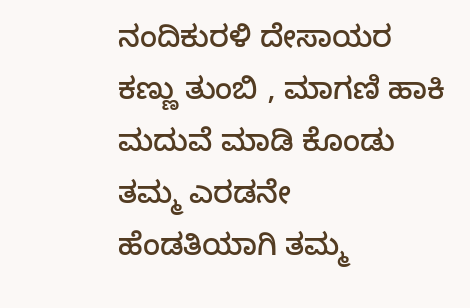ನಂದಿಕುರಳಿ ದೇಸಾಯರ ಕಣ್ಣು ತುಂಬಿ , ಮಾಗಣಿ ಹಾಕಿ ಮದುವೆ ಮಾಡಿ ಕೊಂಡು ತಮ್ಮ ಎರಡನೇ ಹೆಂಡತಿಯಾಗಿ ತಮ್ಮ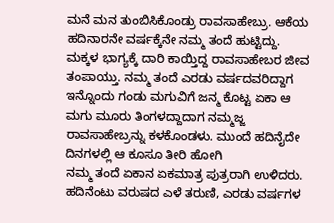ಮನೆ ಮನ ತುಂಬಿಸಿಕೊಂಡ್ರು ರಾವಸಾಹೇಬ್ರು. ಆಕೆಯ ಹದಿನಾರನೇ ವರ್ಷಕ್ಕೆನೇ ನಮ್ಮ ತಂದೆ ಹುಟ್ಟಿದ್ದು. ಮಕ್ಕಳ ಭಾಗ್ಯಕ್ಕೆ ದಾರಿ ಕಾಯ್ತಿದ್ದ ರಾವಸಾಹೇಬರ ಜೀವ ತಂಪಾಯ್ತು. ನಮ್ಮ ತಂದೆ ಎರಡು ವರ್ಷದವರಿದ್ದಾಗ ಇನ್ನೊಂದು ಗಂಡು ಮಗುವಿಗೆ ಜನ್ಮ ಕೊಟ್ಟ ಏಕಾ ಆ ಮಗು ಮೂರು ತಿಂಗಳದ್ದಾದಾಗ ನಮ್ಮಜ್ಜ ರಾವಸಾಹೇಬ್ರನ್ನು ಕಳಕೊಂಡಳು. ಮುಂದೆ ಹದಿನೈದೇ ದಿನಗಳಲ್ಲಿ ಆ ಕೂಸೂ ತೀರಿ ಹೋಗಿ
ನಮ್ಮ ತಂದೆ ಏಕಾನ ಏಕಮಾತ್ರ ಪುತ್ರರಾಗಿ ಉಳಿದರು. ಹದಿನೆಂಟು ವರುಷದ ಎಳೆ ತರುಣಿ, ಎರಡು ವರ್ಷಗಳ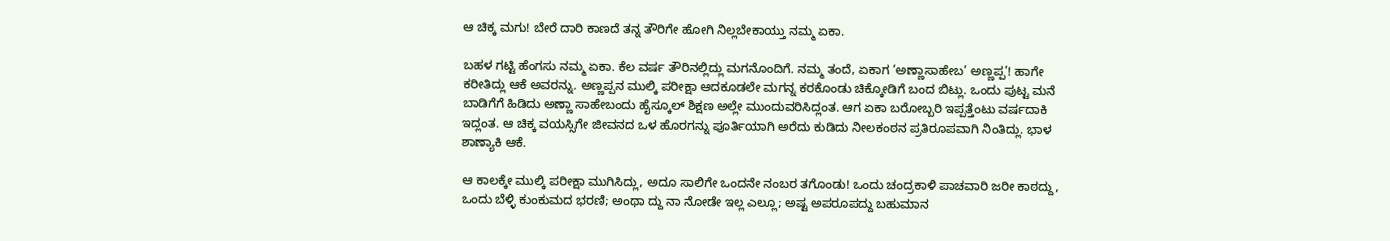ಆ ಚಿಕ್ಕ ಮಗು! ಬೇರೆ ದಾರಿ ಕಾಣದೆ ತನ್ನ ತೌರಿಗೇ ಹೋಗಿ ನಿಲ್ಲಬೇಕಾಯ್ತು ನಮ್ಮ ಏಕಾ.

ಬಹಳ ಗಟ್ಟಿ ಹೆಂಗಸು ನಮ್ಮ ಏಕಾ. ಕೆಲ ವರ್ಷ ತೌರಿನಲ್ಲಿದ್ಲು ಮಗನೊಂದಿಗೆ. ನಮ್ಮ ತಂದೆ, ಏಕಾಗ ‘ಅಣ್ಣಾಸಾಹೇಬ’ ಅಣ್ಣಪ್ಪ’! ಹಾಗೇ ಕರೀತಿದ್ಲು ಆಕೆ ಅವರನ್ನು. ಅಣ್ಣಪ್ಪನ ಮುಲ್ಕಿ ಪರೀಕ್ಷಾ ಆದಕೂಡಲೇ ಮಗನ್ನ ಕರಕೊಂಡು ಚಿಕ್ಕೋಡಿಗೆ ಬಂದ ಬಿಟ್ಲು. ಒಂದು ಪುಟ್ಟ ಮನೆ ಬಾಡಿಗೆಗೆ ಹಿಡಿದು ಅಣ್ಣಾ ಸಾಹೇಬಂದು ಹೈಸ್ಕೂಲ್ ಶಿಕ್ಷಣ ಅಲ್ಲೇ ಮುಂದುವರಿಸಿದ್ಲಂತ. ಆಗ ಏಕಾ ಬರೋಬ್ಬರಿ ಇಪ್ಪತ್ತೆಂಟು ವರ್ಷದಾಕಿ ಇದ್ಲಂತ. ಆ ಚಿಕ್ಕ ವಯಸ್ಸಿಗೇ ಜೀವನದ ಒಳ ಹೊರಗನ್ನು ಪೂರ್ತಿಯಾಗಿ ಅರೆದು ಕುಡಿದು ನೀಲಕಂಠನ ಪ್ರತಿರೂಪವಾಗಿ ನಿಂತಿದ್ಲು. ಭಾಳ ಶಾಣ್ಯಾಕಿ ಆಕೆ.

ಆ ಕಾಲಕ್ಕೇ ಮುಲ್ಕಿ ಪರೀಕ್ಷಾ ಮುಗಿಸಿದ್ಲು, ಅದೂ ಸಾಲಿಗೇ ಒಂದನೇ ನಂಬರ ತಗೊಂಡು! ಒಂದು ಚಂದ್ರಕಾಳಿ ಪಾಚವಾರಿ ಜರೀ ಕಾಠದ್ದು, ಒಂದು ಬೆಳ್ಳಿ ಕುಂಕುಮದ ಭರಣಿ; ಅಂಥಾ ದ್ದು ನಾ ನೋಡೇ ಇಲ್ಲ ಎಲ್ಲೂ; ಅಷ್ಟ ಅಪರೂಪದ್ದು ಬಹುಮಾನ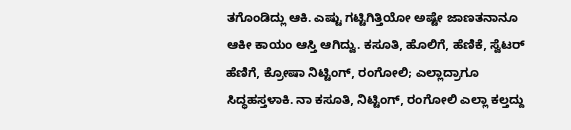ತಗೊಂಡಿದ್ಲು ಆಕಿ. ಎಷ್ಟು ಗಟ್ಟಿಗಿತ್ತಿಯೋ ಅಷ್ಟೇ ಜಾಣತನಾನೂ ಆಕೀ ಕಾಯಂ ಆಸ್ತಿ ಆಗಿದ್ವು. ಕಸೂತಿ, ಹೊಲಿಗೆ, ಹೆಣಿಕೆ, ಸ್ವೆಟರ್ ಹೆಣಿಗೆ, ಕ್ರೋಷಾ ನಿಟ್ಟಿಂಗ್, ರಂಗೋಲಿ; ಎಲ್ಲಾದ್ರಾಗೂ ಸಿದ್ಧಹಸ್ತಳಾಕಿ. ನಾ ಕಸೂತಿ, ನಿಟ್ಟಿಂಗ್, ರಂಗೋಲಿ ಎಲ್ಲಾ ಕಲ್ತದ್ದು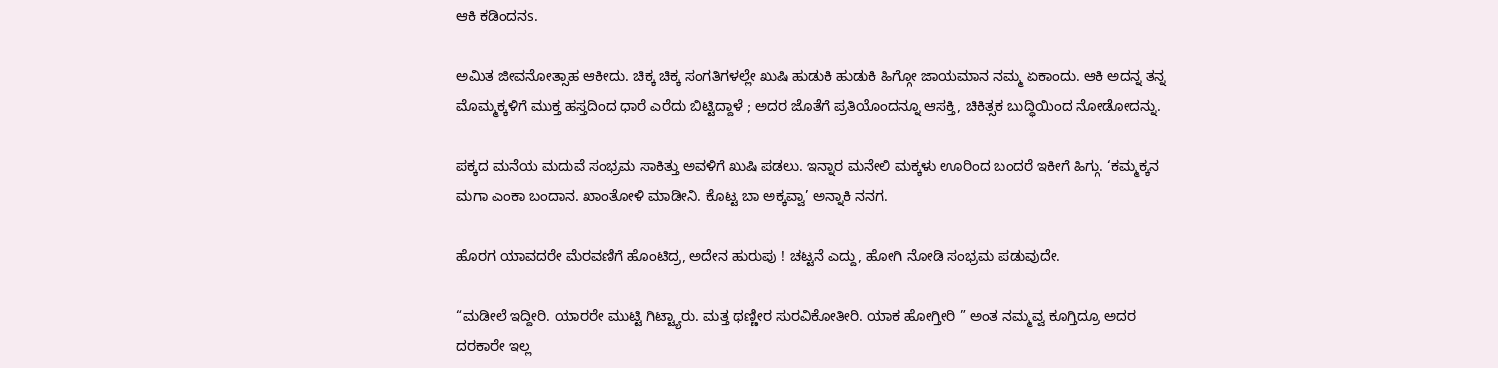ಆಕಿ ಕಡಿಂದನs.

ಅಮಿತ ಜೀವನೋತ್ಸಾಹ ಆಕೀದು. ಚಿಕ್ಕ ಚಿಕ್ಕ ಸಂಗತಿಗಳಲ್ಲೇ ಖುಷಿ ಹುಡುಕಿ ಹುಡುಕಿ ಹಿಗ್ಗೋ ಜಾಯಮಾನ ನಮ್ಮ ಏಕಾಂದು. ಆಕಿ ಅದನ್ನ ತನ್ನ ಮೊಮ್ಮಕ್ಕಳಿಗೆ ಮುಕ್ತ ಹಸ್ತದಿಂದ ಧಾರೆ ಎರೆದು ಬಿಟ್ಟಿದ್ದಾಳೆ ; ಅದರ ಜೊತೆಗೆ ಪ್ರತಿಯೊಂದನ್ನೂ ಆಸಕ್ತಿ, ಚಿಕಿತ್ಸಕ ಬುದ್ಧಿಯಿಂದ ನೋಡೋದನ್ನು.

ಪಕ್ಕದ ಮನೆಯ ಮದುವೆ ಸಂಭ್ರಮ ಸಾಕಿತ್ತು ಅವಳಿಗೆ ಖುಷಿ ಪಡಲು. ಇನ್ನಾರ ಮನೇಲಿ ಮಕ್ಕಳು ಊರಿಂದ ಬಂದರೆ ಇಕೀಗೆ ಹಿಗ್ಗು. ‘ಕಮ್ಮಕ್ಕನ ಮಗಾ ಎಂಕಾ ಬಂದಾನ. ಖಾಂತೋಳಿ ಮಾಡೀನಿ. ಕೊಟ್ಟ ಬಾ ಅಕ್ಕವ್ವಾ’ ಅನ್ನಾಕಿ ನನಗ.

ಹೊರಗ ಯಾವದರೇ ಮೆರವಣಿಗೆ ಹೊಂಟಿದ್ರ, ಅದೇನ ಹುರುಪು ! ಚಟ್ಟನೆ ಎದ್ದು, ಹೋಗಿ ನೋಡಿ ಸಂಭ್ರಮ ಪಡುವುದೇ.

“ಮಡೀಲೆ ಇದ್ದೀರಿ. ಯಾರರೇ ಮುಟ್ಟಿ ಗಿಟ್ಟ್ಯಾರು. ಮತ್ತ ಥಣ್ಣೀರ ಸುರವಿಕೋತೀರಿ. ಯಾಕ ಹೋಗ್ತೀರಿ ” ಅಂತ ನಮ್ಮವ್ವ ಕೂಗ್ತಿದ್ರೂ ಅದರ ದರಕಾರೇ ಇಲ್ಲ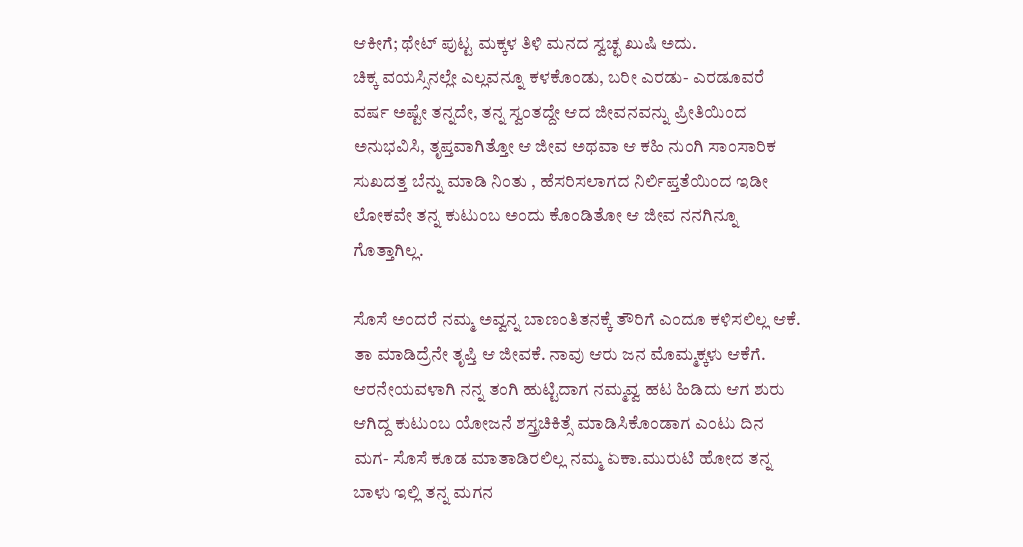ಆಕೀಗೆ; ಥೇಟ್ ಪುಟ್ಟ ಮಕ್ಕಳ ತಿಳಿ ಮನದ ಸ್ವಚ್ಛ ಖುಷಿ ಅದು.
ಚಿಕ್ಕ ವಯಸ್ಸಿನಲ್ಲೇ ಎಲ್ಲವನ್ನೂ ಕಳಕೊಂಡು, ಬರೀ ಎರಡು- ಎರಡೂವರೆ ವರ್ಷ ಅಷ್ಟೇ ತನ್ನದೇ, ತನ್ನ ಸ್ವಂತದ್ದೇ ಆದ ಜೀವನವನ್ನು ಪ್ರೀತಿಯಿಂದ ಅನುಭವಿಸಿ, ತೃಪ್ತವಾಗಿತ್ತೋ ಆ ಜೀವ ಅಥವಾ ಆ ಕಹಿ ನುಂಗಿ ಸಾಂಸಾರಿಕ ಸುಖದತ್ತ ಬೆನ್ನು ಮಾಡಿ ನಿಂತು , ಹೆಸರಿಸಲಾಗದ ನಿರ್ಲಿಪ್ತತೆಯಿಂದ ಇಡೀ ಲೋಕವೇ ತನ್ನ ಕುಟುಂಬ ಅಂದು ಕೊಂಡಿತೋ ಆ ಜೀವ ನನಗಿನ್ನೂ ಗೊತ್ತಾಗಿಲ್ಲ.

ಸೊಸೆ ಅಂದರೆ ನಮ್ಮ ಅವ್ವನ್ನ ಬಾಣಂತಿತನಕ್ಕೆ ತೌರಿಗೆ ಎಂದೂ ಕಳಿಸಲಿಲ್ಲ ಆಕೆ. ತಾ ಮಾಡಿದ್ರೆನೇ ತೃಪ್ತಿ ಆ ಜೀವಕೆ. ನಾವು ಆರು ಜನ ಮೊಮ್ಮಕ್ಕಳು ಆಕೆಗೆ. ಆರನೇಯವಳಾಗಿ ನನ್ನ ತಂಗಿ ಹುಟ್ಟಿದಾಗ ನಮ್ಮವ್ವ ಹಟ ಹಿಡಿದು ಆಗ ಶುರು ಆಗಿದ್ದ ಕುಟುಂಬ ಯೋಜನೆ ಶಸ್ತ್ರಚಿಕಿತ್ಸೆ ಮಾಡಿಸಿಕೊಂಡಾಗ ಎಂಟು ದಿನ ಮಗ- ಸೊಸೆ ಕೂಡ ಮಾತಾಡಿರಲಿಲ್ಲ ನಮ್ಮ ಏಕಾ.ಮುರುಟಿ ಹೋದ ತನ್ನ ಬಾಳು ಇಲ್ಲಿ ತನ್ನ ಮಗನ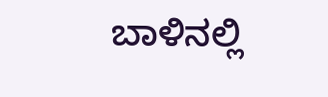ಬಾಳಿನಲ್ಲಿ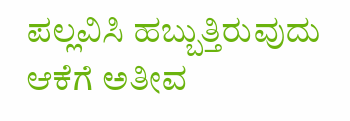ಪಲ್ಲವಿಸಿ ಹಬ್ಬುತ್ತಿರುವುದು ಆಕೆಗೆ ಅತೀವ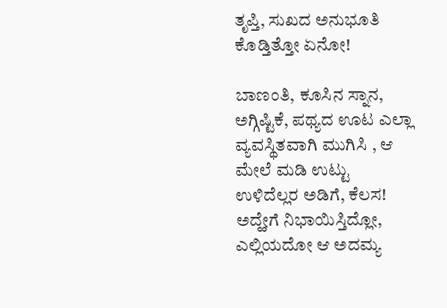ತೃಪ್ತಿ, ಸುಖದ ಅನುಭೂತಿ ಕೊಡ್ತಿತ್ತೋ ಏನೋ!

ಬಾಣಂತಿ, ಕೂಸಿನ ಸ್ನಾನ, ಅಗ್ಗಿಷ್ಟಿಕೆ, ಪಥ್ಯದ ಊಟ ಎಲ್ಲಾ ವ್ಯವಸ್ಥಿತವಾಗಿ ಮುಗಿಸಿ , ಆ ಮೇಲೆ ಮಡಿ ಉಟ್ಟು ಉಳಿದೆಲ್ಲರ ಅಡಿಗೆ, ಕೆಲಸ! ಅದ್ಹೇಗೆ ನಿಭಾಯಿಸ್ತಿದ್ಲೋ, ಎಲ್ಲಿಯದೋ ಆ ಅದಮ್ಯ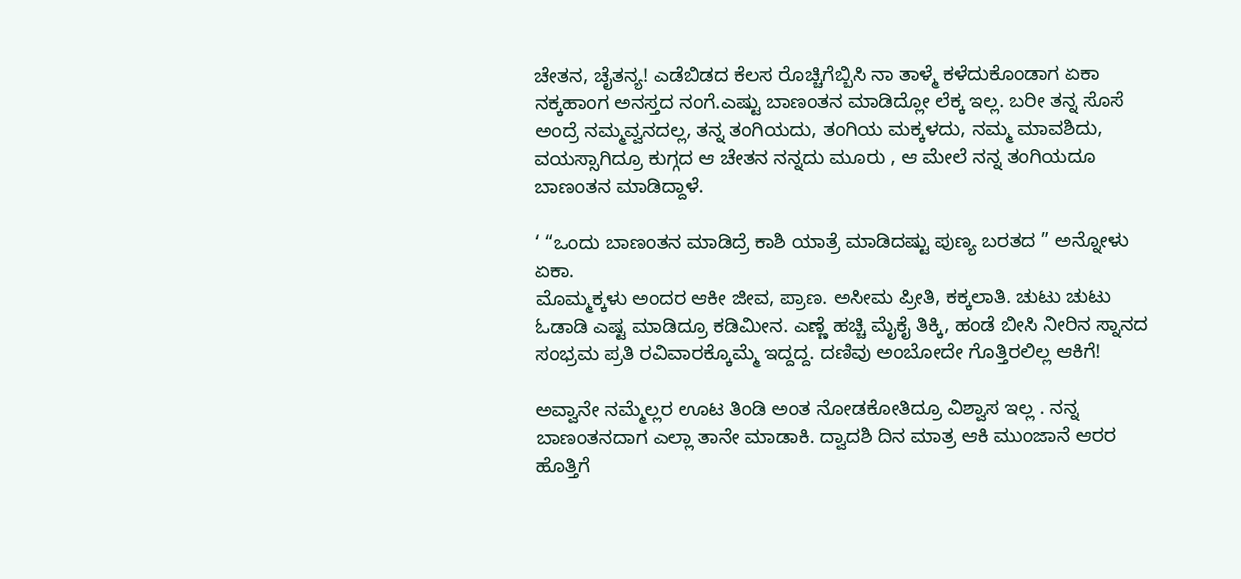ಚೇತನ, ಚೈತನ್ಯ! ಎಡೆಬಿಡದ ಕೆಲಸ ರೊಚ್ಚಿಗೆಬ್ಬಿಸಿ ನಾ ತಾಳ್ಮೆ ಕಳೆದುಕೊಂಡಾಗ ಏಕಾ ನಕ್ಕಹಾಂಗ ಅನಸ್ತದ ನಂಗೆ.ಎಷ್ಟು ಬಾಣಂತನ ಮಾಡಿದ್ಲೋ ಲೆಕ್ಕ ಇಲ್ಲ. ಬರೀ ತನ್ನ ಸೊಸೆ ಅಂದ್ರೆ ನಮ್ಮವ್ವನದಲ್ಲ, ತನ್ನ ತಂಗಿಯದು, ತಂಗಿಯ ಮಕ್ಕಳದು, ನಮ್ಮ ಮಾವಶಿದು, ವಯಸ್ಸಾಗಿದ್ರೂ ಕುಗ್ಗದ ಆ ಚೇತನ ನನ್ನದು ಮೂರು , ಆ ಮೇಲೆ ನನ್ನ ತಂಗಿಯದೂ ಬಾಣಂತನ ಮಾಡಿದ್ದಾಳೆ.

‘ “ಒಂದು ಬಾಣಂತನ ಮಾಡಿದ್ರೆ ಕಾಶಿ ಯಾತ್ರೆ ಮಾಡಿದಷ್ಟು ಪುಣ್ಯ ಬರತದ ” ಅನ್ನೋಳು ಏಕಾ.
ಮೊಮ್ಮಕ್ಕಳು ಅಂದರ ಆಕೀ ಜೀವ, ಪ್ರಾಣ. ಅಸೀಮ ಪ್ರೀತಿ, ಕಕ್ಕಲಾತಿ. ಚುಟು ಚುಟು ಓಡಾಡಿ ಎಷ್ಟ ಮಾಡಿದ್ರೂ ಕಡಿಮೀನ. ಎಣ್ಣೆ ಹಚ್ಚಿ ಮೈಕೈ ತಿಕ್ಕಿ, ಹಂಡೆ ಬೀಸಿ ನೀರಿನ ಸ್ನಾನದ ಸಂಭ್ರಮ ಪ್ರತಿ ರವಿವಾರಕ್ಕೊಮ್ಮೆ ಇದ್ದದ್ದ. ದಣಿವು ಅಂಬೋದೇ ಗೊತ್ತಿರಲಿಲ್ಲ ಆಕಿಗೆ!

ಅವ್ವಾನೇ ನಮ್ಮೆಲ್ಲರ ಊಟ ತಿಂಡಿ ಅಂತ ನೋಡಕೋತಿದ್ರೂ ವಿಶ್ವಾಸ ಇಲ್ಲ . ನನ್ನ ಬಾಣಂತನದಾಗ ಎಲ್ಲಾ ತಾನೇ ಮಾಡಾಕಿ. ದ್ವಾದಶಿ ದಿನ ಮಾತ್ರ ಆಕಿ ಮುಂಜಾನೆ ‌‌ಆರರ ಹೊತ್ತಿಗೆ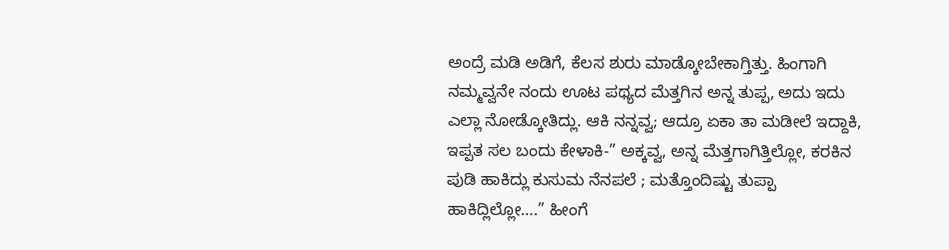ಅಂದ್ರೆ ಮಡಿ ಅಡಿಗೆ, ಕೆಲಸ ಶುರು ಮಾಡ್ಕೋಬೇಕಾಗ್ತಿತ್ತು. ಹಿಂಗಾಗಿ ನಮ್ಮವ್ವನೇ ನಂದು ಊಟ ಪಥ್ಯದ ಮೆತ್ತಗಿನ ಅನ್ನ ತುಪ್ಪ, ಅದು ಇದು ಎಲ್ಲಾ ನೋಡ್ಕೋತಿದ್ಲು. ಆಕಿ ನನ್ನವ್ವ; ಆದ್ರೂ ಏಕಾ ತಾ ಮಡೀಲೆ ಇದ್ದಾಕಿ, ಇಪ್ಪತ ಸಲ ಬಂದು ಕೇಳಾಕಿ-” ಅಕ್ಕವ್ವ, ಅನ್ನ ಮೆತ್ತಗಾಗಿತ್ತಿಲ್ಲೋ, ಕರಕಿನ ಪುಡಿ ಹಾಕಿದ್ಲು ಕುಸುಮ ನೆನಪಲೆ ; ಮತ್ತೊಂದಿಷ್ಟು ತುಪ್ಪಾ ಹಾಕಿದ್ಲಿಲ್ಲೋ….” ಹೀಂಗೆ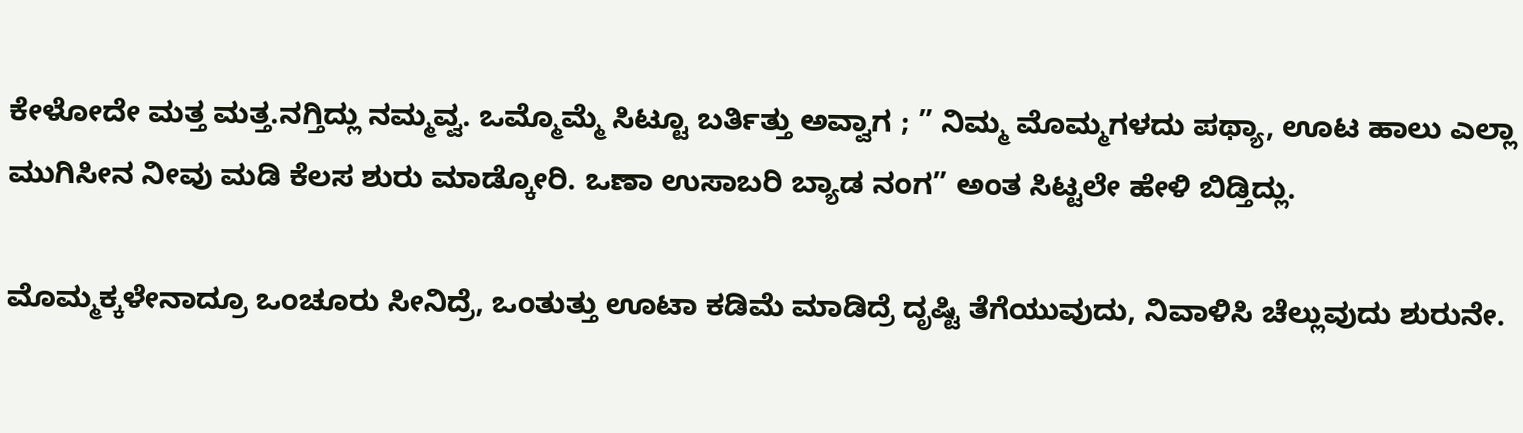ಕೇಳೋದೇ ಮತ್ತ ಮತ್ತ.ನಗ್ತಿದ್ಲು ನಮ್ಮವ್ವ. ಒಮ್ಮೊಮ್ಮೆ ಸಿಟ್ಟೂ ಬರ್ತಿತ್ತು ಅವ್ವಾಗ ; ” ನಿಮ್ಮ ಮೊಮ್ಮಗಳದು ಪಥ್ಯಾ, ಊಟ ಹಾಲು ಎಲ್ಲಾ ಮುಗಿಸೀನ ನೀವು ಮಡಿ ಕೆಲಸ ಶುರು ಮಾಡ್ಕೋರಿ. ಒಣಾ ಉಸಾಬರಿ ಬ್ಯಾಡ ನಂಗ” ಅಂತ ಸಿಟ್ಟಲೇ ಹೇಳಿ ಬಿಡ್ತಿದ್ಲು.

ಮೊಮ್ಮಕ್ಕಳೇನಾದ್ರೂ ಒಂಚೂರು ಸೀನಿದ್ರೆ, ಒಂತುತ್ತು ಊಟಾ ಕಡಿಮೆ ಮಾಡಿದ್ರೆ ದೃಷ್ಟಿ ತೆಗೆಯುವುದು, ನಿವಾಳಿಸಿ ಚೆಲ್ಲುವುದು ಶುರುನೇ.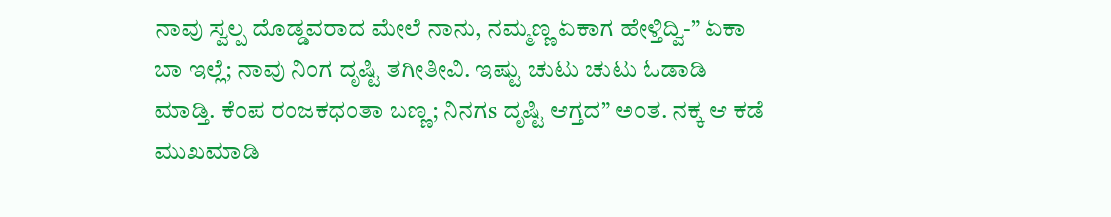ನಾವು ಸ್ವಲ್ಪ ದೊಡ್ಡವರಾದ ಮೇಲೆ ನಾನು, ನಮ್ಮಣ್ಣ ಏಕಾಗ ಹೇಳ್ತಿದ್ವಿ-” ಏಕಾ ಬಾ ಇಲ್ಲೆ; ನಾವು ನಿಂಗ ದೃಷ್ಟಿ ತಗೀತೀವಿ. ಇಷ್ಟು ಚುಟು ಚುಟು ಓಡಾಡಿ ಮಾಡ್ತಿ. ಕೆಂಪ ರಂಜಕಧಂತಾ ಬಣ್ಣ; ನಿನಗs ದೃಷ್ಟಿ ಆಗ್ತದ” ಅಂತ. ನಕ್ಕ ಆ ಕಡೆ ಮುಖಮಾಡಿ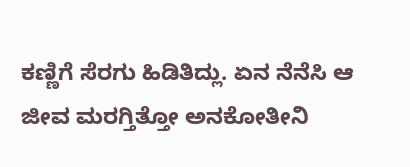ಕಣ್ಣಿಗೆ ಸೆರಗು ಹಿಡಿತಿದ್ಲು. ಏನ ನೆನೆಸಿ ಆ ಜೀವ ಮರಗ್ತಿತ್ತೋ ಅನಕೋತೀನಿ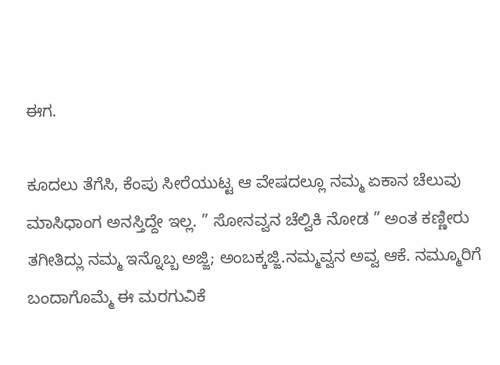ಈಗ.

ಕೂದಲು ತೆಗೆಸಿ, ಕೆಂಪು ಸೀರೆಯುಟ್ಟ ಆ ವೇಷದಲ್ಲೂ ನಮ್ಮ ಏಕಾನ ಚೆಲುವು ಮಾಸಿಧಾಂಗ ಅನಸ್ತಿದ್ದೇ ಇಲ್ಲ. ” ಸೋನವ್ವನ ಚೆಲ್ವಿಕಿ ನೋಡ ” ಅಂತ ಕಣ್ಣೀರು ತಗೀತಿದ್ಲು ನಮ್ಮ ಇನ್ನೊಬ್ಬ ಅಜ್ಜಿ; ಅಂಬಕ್ಕಜ್ಜಿ.ನಮ್ಮವ್ವನ ಅವ್ವ ಆಕೆ. ನಮ್ಮೂರಿಗೆ ಬಂದಾಗೊಮ್ಮೆ ಈ ಮರಗುವಿಕೆ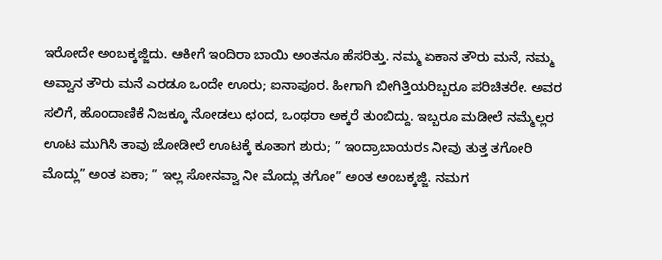ಇರೋದೇ ಅಂಬಕ್ಕಜ್ಜಿದು. ಆಕೀಗೆ ಇಂದಿರಾ ಬಾಯಿ ಅಂತನೂ ಹೆಸರಿತ್ತು. ನಮ್ಮ ಏಕಾನ ತೌರು ಮನೆ, ನಮ್ಮ ಅವ್ವಾನ ತೌರು ಮನೆ ಎರಡೂ ಒಂದೇ ಊರು; ಐನಾಪೂರ. ಹೀಗಾಗಿ ಬೀಗಿತ್ತಿಯರಿಬ್ಬರೂ ಪರಿಚಿತರೇ. ಅವರ ಸಲಿಗೆ, ಹೊಂದಾಣಿಕೆ ನಿಜಕ್ಕೂ ನೋಡಲು ಛಂದ, ಒಂಥರಾ ಅಕ್ಕರೆ ತುಂಬಿದ್ದು. ಇಬ್ಬರೂ ಮಡೀಲೆ ನಮ್ಮೆಲ್ಲರ ಊಟ ಮುಗಿಸಿ ತಾವು ಜೋಡೀಲೆ ಊಟಕ್ಕೆ ಕೂತಾಗ ಶುರು; ” ಇಂದ್ರಾಬಾಯರs ನೀವು ತುತ್ತ ತಗೋರಿ ಮೊದ್ಲು” ಅಂತ ಏಕಾ; ” ಇಲ್ಲ ಸೋನವ್ವಾ ನೀ ಮೊದ್ಲು ತಗೋ” ಅಂತ ಅಂಬಕ್ಕಜ್ಜಿ. ನಮಗ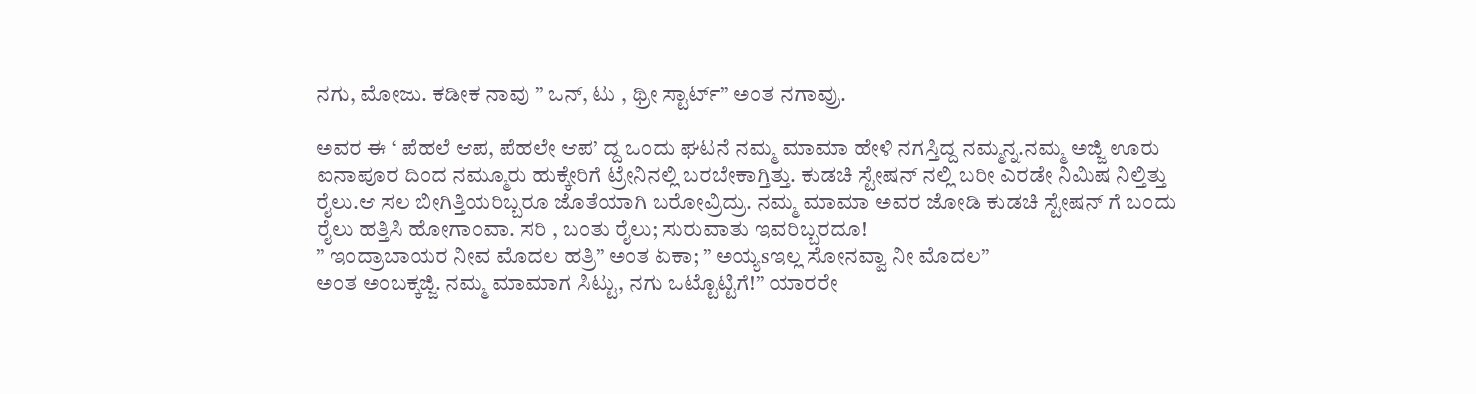ನಗು, ಮೋಜು. ಕಡೀಕ ನಾವು ” ಒನ್, ಟು , ಥ್ರೀ ಸ್ಟಾರ್ಟ್” ಅಂತ ನಗಾವ್ರು.

ಅವರ ಈ ‘ ಪೆಹಲೆ ಆಪ, ಪೆಹಲೇ ಆಪ’ ದ್ದ ಒಂದು ಘಟನೆ ನಮ್ಮ ಮಾಮಾ ಹೇಳಿ ನಗಸ್ತಿದ್ದ ನಮ್ಮನ್ನ.ನಮ್ಮ ಅಜ್ಜಿ ಊರು ಐನಾಪೂರ ದಿಂದ ನಮ್ಮೂರು ಹುಕ್ಕೇರಿಗೆ ಟ್ರೇನಿನಲ್ಲಿ ಬರಬೇಕಾಗ್ತಿತ್ತು. ಕುಡಚಿ ಸ್ಟೇಷನ್ ನಲ್ಲಿ ಬರೀ ಎರಡೇ ನಿಮಿಷ ನಿಲ್ತಿತ್ತು ರೈಲು.ಆ ಸಲ ಬೀಗಿತ್ತಿಯರಿಬ್ಬರೂ ಜೊತೆಯಾಗಿ ಬರೋವ್ರಿದ್ರು. ನಮ್ಮ ಮಾಮಾ ಅವರ ಜೋಡಿ ಕುಡಚಿ ಸ್ಟೇಷನ್ ಗೆ ಬಂದು ರೈಲು ಹತ್ತಿಸಿ ಹೋಗಾಂವಾ. ಸರಿ , ಬಂತು ರೈಲು; ಸುರುವಾತು ಇವರಿಬ್ಬರದೂ!
” ಇಂದ್ರಾಬಾಯರ ನೀವ ಮೊದಲ ಹತ್ರಿ” ಅಂತ ಏಕಾ; ” ಅಯ್ಯsಇಲ್ಲ ಸೋನವ್ವಾ ನೀ ಮೊದಲ”
ಅಂತ ಅಂಬಕ್ಕಜ್ಜಿ. ನಮ್ಮ ಮಾಮಾಗ ಸಿಟ್ಟು, ನಗು ಒಟ್ಟೊಟ್ಟಿಗೆ!” ಯಾರರೇ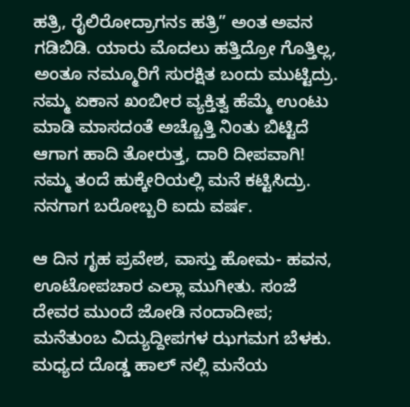ಹತ್ರಿ, ರೈಲಿರೋದ್ರಾಗನs ಹತ್ರಿ” ಅಂತ ಅವನ ಗಡಿಬಿಡಿ. ಯಾರು ಮೊದಲು ‌‌‌‌‌‌‌‌‌‌‌‌‌‌‌‌‌‌‌‌ಹತ್ತಿದ್ರೋ ಗೊತ್ತಿಲ್ಲ, ಅಂತೂ ನಮ್ಮೂರಿಗೆ ಸುರಕ್ಷಿತ ಬಂದು ಮುಟ್ಟಿದ್ರು.
ನಮ್ಮ ಏಕಾನ ಖಂಬೀರ ವ್ಯಕ್ತಿತ್ವ ಹೆಮ್ಮೆ ಉಂಟು ಮಾಡಿ ಮಾಸದಂತೆ ಅಚ್ಚೊತ್ತಿ ನಿಂತು ಬಿಟ್ಟಿದೆ ಆಗಾಗ ಹಾದಿ ತೋರುತ್ತ, ದಾರಿ ದೀಪವಾಗಿ! ನಮ್ಮ ತಂದೆ ಹುಕ್ಕೇರಿಯಲ್ಲಿ ಮನೆ ಕಟ್ಟಿಸಿದ್ರು. ನನಗಾಗ ಬರೋಬ್ಬರಿ ಐದು ವರ್ಷ.

ಆ ದಿನ ಗೃಹ ಪ್ರವೇಶ, ವಾಸ್ತು ಹೋಮ- ಹವನ, ಊಟೋಪಚಾರ ಎಲ್ಲಾ ಮುಗೀತು. ಸಂಜೆ ದೇವರ ಮುಂದೆ ಜೋಡಿ ನಂದಾದೀಪ; ಮನೆತುಂಬ ವಿದ್ಯುದ್ದೀಪಗಳ ಝಗಮಗ ಬೆಳಕು. ಮಧ್ಯದ ದೊಡ್ಡ ಹಾಲ್ ನಲ್ಲಿ ಮನೆಯ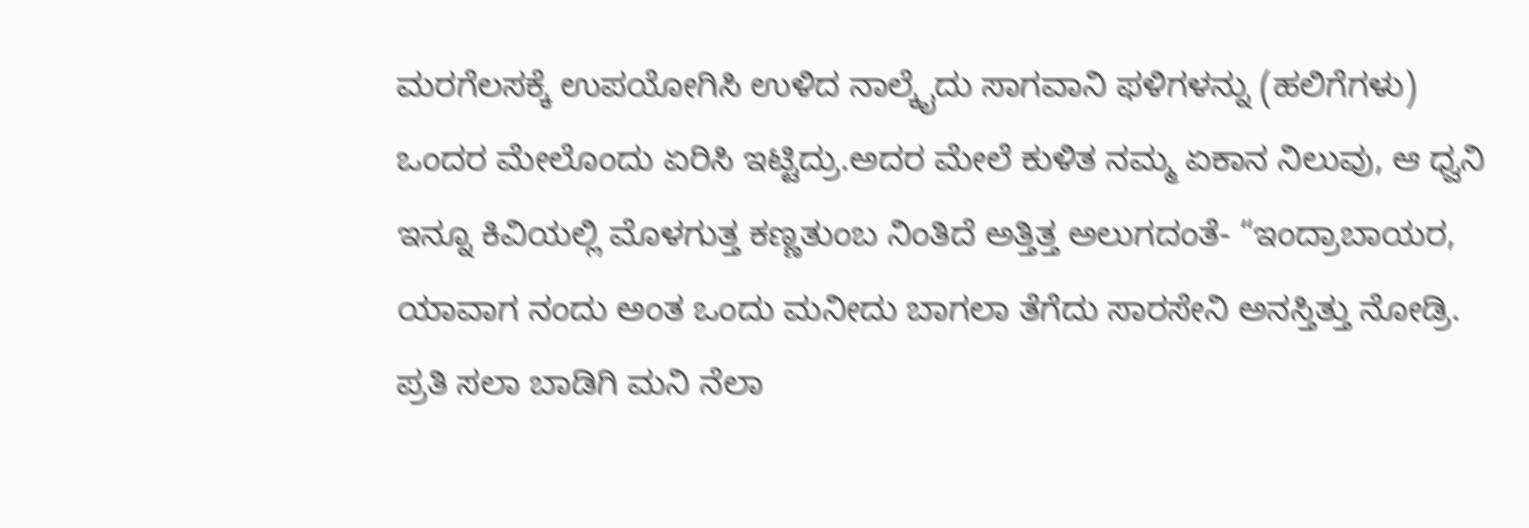ಮರಗೆಲಸಕ್ಕೆ ಉಪಯೋಗಿಸಿ ಉಳಿದ ನಾಲ್ಕೈದು ಸಾಗವಾನಿ ಫಳಿಗಳನ್ನು (ಹಲಿಗೆಗಳು) ಒಂದರ ಮೇಲೊಂದು ಏರಿಸಿ ಇಟ್ಟಿದ್ರು.ಅದರ ಮೇಲೆ ಕುಳಿತ ನಮ್ಮ ಏಕಾನ ನಿಲುವು, ಆ ಧ್ವನಿ ಇನ್ನೂ ಕಿವಿಯಲ್ಲಿ ಮೊಳಗುತ್ತ ಕಣ್ಣತುಂಬ ನಿಂತಿದೆ ಅತ್ತಿತ್ತ ಅಲುಗದಂತೆ- “ಇಂದ್ರಾಬಾಯರ, ಯಾವಾಗ ನಂದು ಅಂತ ಒಂದು ಮನೀದು ಬಾಗಲಾ ತೆಗೆದು ಸಾರಸೇನಿ ಅನಸ್ತಿತ್ತು ನೋಡ್ರಿ. ಪ್ರತಿ ಸಲಾ ಬಾಡಿಗಿ ಮನಿ ನೆಲಾ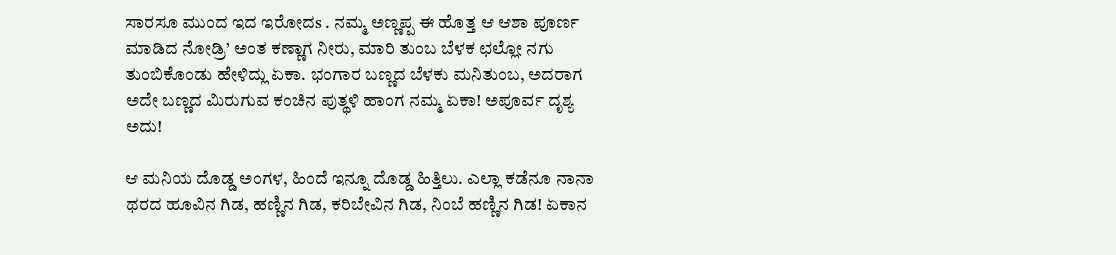ಸಾರಸೂ ಮುಂದ ಇದ ಇರೋದs . ನಮ್ಮ ಅಣ್ಣಪ್ಪ ಈ ಹೊತ್ತ ಆ ಆಶಾ ಪೂರ್ಣ ಮಾಡಿದ ನೋಡ್ರಿ’ ಅಂತ ಕಣ್ಣಾಗ ನೀರು, ಮಾರಿ ತುಂಬ ಬೆಳಕ ಛಲ್ಲೋ ನಗು ತುಂಬಿಕೊಂಡು ಹೇಳಿದ್ಲು ಏಕಾ. ಭಂಗಾರ ಬಣ್ಣದ ಬೆಳಕು ಮನಿತುಂಬ, ಅದರಾಗ ಅದೇ ಬಣ್ಣದ ಮಿರುಗುವ ಕಂಚಿನ ಪುತ್ಥಳಿ ಹಾಂಗ ನಮ್ಮ ಏಕಾ! ಅಪೂರ್ವ ದೃಶ್ಯ ಅದು!

ಆ ಮನಿಯ ದೊಡ್ಡ ಅಂಗಳ, ಹಿಂದೆ ಇನ್ನೂ ದೊಡ್ಡ ಹಿತ್ತಿಲು. ಎಲ್ಲಾ ಕಡೆನೂ ನಾನಾ ಥರದ ಹೂವಿನ ಗಿಡ, ಹಣ್ಣಿನ ಗಿಡ, ಕರಿಬೇವಿನ ಗಿಡ, ನಿಂಬೆ ಹಣ್ಣಿನ ಗಿಡ! ಏಕಾನ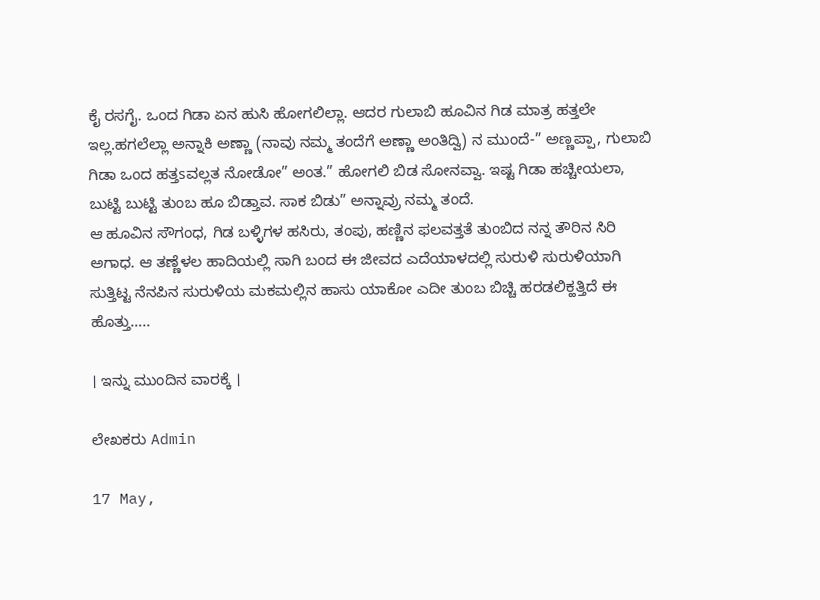ಕೈ ರಸಗೈ. ಒಂದ ಗಿಡಾ ಏನ ಹುಸಿ ಹೋಗಲಿಲ್ಲಾ. ಆದರ ಗುಲಾಬಿ ಹೂವಿನ ಗಿಡ ಮಾತ್ರ ಹತ್ತಲೇ ಇಲ್ಲ.ಹಗಲೆಲ್ಲಾ ಅನ್ನಾಕಿ ಅಣ್ಣಾ (ನಾವು ನಮ್ಮ ತಂದೆಗೆ ಅಣ್ಣಾ ಅಂತಿದ್ವಿ) ನ ಮುಂದೆ-” ಅಣ್ಣಪ್ಪಾ, ಗುಲಾಬಿ ಗಿಡಾ ಒಂದ ಹತ್ತsವಲ್ಲತ ನೋಡೋ” ಅಂತ.” ಹೋಗಲಿ ಬಿಡ ಸೋನವ್ವಾ. ಇಷ್ಟ ಗಿಡಾ ಹಚ್ಚೀಯಲಾ, ಬುಟ್ಟಿ ಬುಟ್ಟಿ ತುಂಬ ಹೂ ಬಿಡ್ತಾವ. ಸಾಕ ಬಿಡು” ಅನ್ನಾವ್ರು ನಮ್ಮ ತಂದೆ.
ಆ ಹೂವಿನ ಸೌಗಂಧ, ಗಿಡ ಬಳ್ಳಿಗಳ ಹಸಿರು, ತಂಪು, ಹಣ್ಣಿನ ಫಲವತ್ತತೆ ತುಂಬಿದ ನನ್ನ ತೌರಿನ ಸಿರಿ ಅಗಾಧ. ಆ ತಣ್ಣೆಳಲ ಹಾದಿಯಲ್ಲಿ ಸಾಗಿ ಬಂದ ಈ ಜೀವದ ಎದೆಯಾಳದಲ್ಲಿ ಸುರುಳಿ ಸುರುಳಿಯಾಗಿ ಸುತ್ತಿಟ್ಟ ನೆನಪಿನ ಸುರುಳಿಯ ಮಕಮಲ್ಲಿನ ಹಾಸು ಯಾಕೋ ಎದೀ ತುಂಬ ಬಿಚ್ಚಿ ಹರಡಲಿಕ್ಹತ್ತಿದೆ ಈ ಹೊತ್ತು…..

। ಇನ್ನು ಮುಂದಿನ ವಾರಕ್ಕೆ ।

ಲೇಖಕರು Admin

17 May,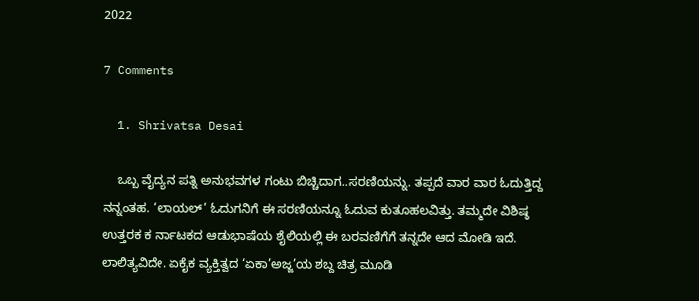2022

7 Comments

  1. Shrivatsa Desai

    ಒಬ್ಬ ವೈದ್ಯನ ಪತ್ನಿ ಅನುಭವಗಳ ಗಂಟು ಬಿಚ್ಚಿದಾಗ..ಸರಣಿಯನ್ನು. ತಪ್ಪದೆ ವಾರ ವಾರ ಓದುತ್ತಿದ್ದ ನನ್ನಂತಹ. ‘ಲಾಯಲ್’ ಓದುಗನಿಗೆ ಈ ಸರಣಿಯನ್ನೂ ಓದುವ ಕುತೂಹಲವಿತ್ತು. ತಮ್ಮದೇ ವಿಶಿಷ್ಠ ಉತ್ತರಕ ಕ ರ್ನಾಟಕದ ಆಡುಭಾಷೆಯ ಶೈಲಿಯಲ್ಲಿ ಈ ಬರವಣಿಗೆಗೆ ತನ್ನದೇ ಆದ ಮೋಡಿ ಇದೆ. ಲಾಲಿತ್ಯವಿದೇ. ಏಕೈಕ ವ್ಯಕ್ತಿತ್ವದ ‘ಏಕಾ’ಅಜ್ಜ’ಯ ಶಬ್ದ ಚಿತ್ರ ಮೂಡಿ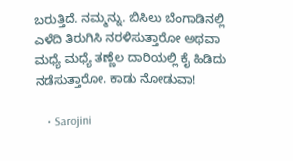ಬರುತ್ತಿದೆ. ನಮ್ಮನ್ನು. ಬಿಸಿಲು ಬೆಂಗಾಡಿನಲ್ಲಿ ಎಳೆದಿ ತಿರುಗಿಸಿ ನರಳಿಸುತ್ತಾರೋ ಅಥವಾ ಮಧ್ಯೆ ಮಧ್ಯೆ ತಣ್ಣೆಲ ದಾರಿಯಲ್ಲಿ ಕೈ ಹಿಡಿದು ನಡೆಸುತ್ತಾರೋ. ಕಾಡು ನೋಡುವಾ!

    • Sarojini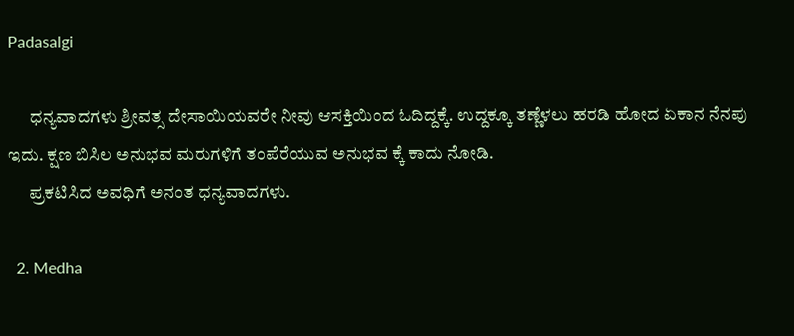Padasalgi

      ಧನ್ಯವಾದಗಳು ಶ್ರೀವತ್ಸ ದೇಸಾಯಿಯವರೇ ನೀವು ಆಸಕ್ತಿಯಿಂದ ಓದಿದ್ದಕ್ಕೆ. ಉದ್ದಕ್ಕೂ ತಣ್ಣೆಳಲು ಹರಡಿ ಹೋದ ಏಕಾನ ನೆನಪು ಇದು. ಕ್ಷಣ ಬಿಸಿಲ ಅನುಭವ ಮರುಗಳಿಗೆ ತಂಪೆರೆಯುವ ಅನುಭವ ಕ್ಕೆ ಕಾದು ನೋಡಿ.
      ಪ್ರಕಟಿಸಿದ ಅವಧಿಗೆ ಅನಂತ ಧನ್ಯವಾದಗಳು.

  2. Medha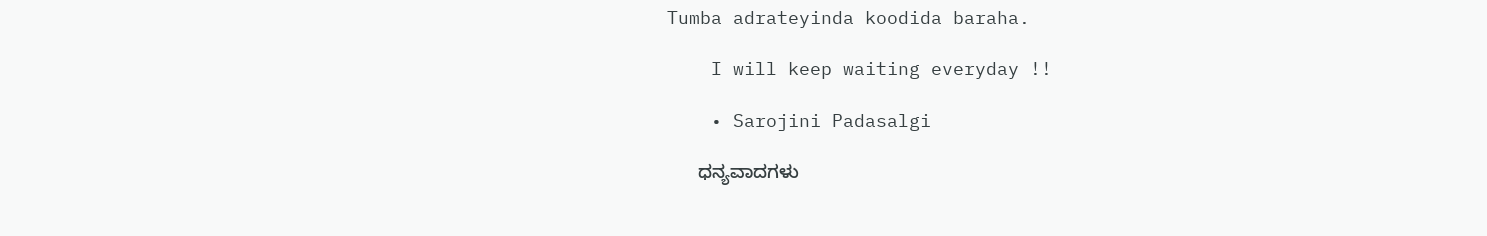Tumba adrateyinda koodida baraha.

    I will keep waiting everyday !!

    • Sarojini Padasalgi

      ಧನ್ಯವಾದಗಳು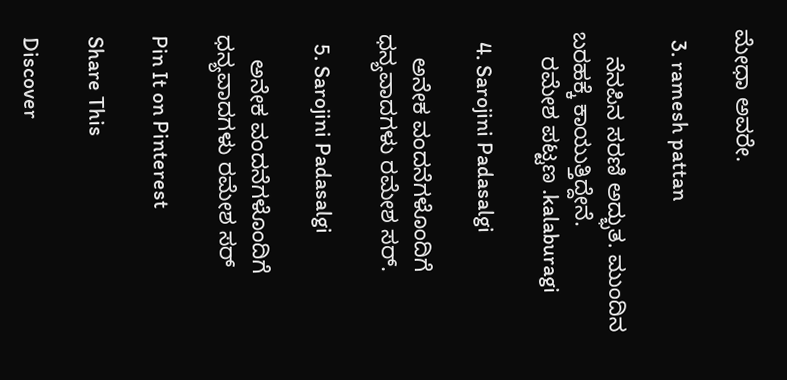ಮೇಧಾ ಅವರೇ.

  3. ramesh pattan

    ನೆನಪಿನ ಸರಣಿ ಅದ್ಭುತ. ಮುಂದಿನ ಬರಹಕ್ಕೆ ಕಾಯುತ್ತಿದ್ದೇನೆ.
    ರಮೇಶ ಪಟ್ಟಣ .kalaburagi

  4. Sarojini Padasalgi

    ಅನೇಕ ವಂದನೆಗಳೊಂದಿಗೆ ಧನ್ಯವಾದಗಳು ರಮೇಶ ಸರ್.

  5. Sarojini Padasalgi

    ಅನೇಕ ವಂದನೆಗಳೊಂದಿಗೆ ಧನ್ಯವಾದಗಳು ರಮೇಶ ಸರ್

Pin It on Pinterest

Share This

Discover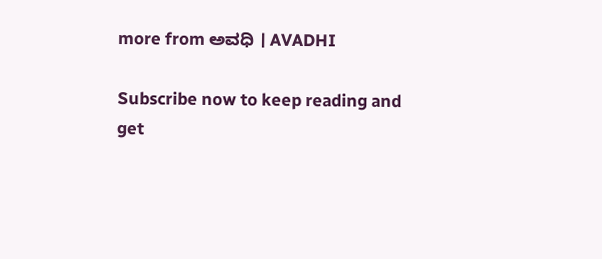more from ಅವಧಿ । AVADHI

Subscribe now to keep reading and get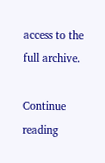access to the full archive.

Continue reading